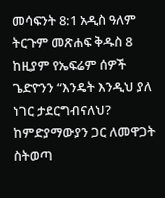መሳፍንት 8:1 አዲስ ዓለም ትርጉም መጽሐፍ ቅዱስ 8 ከዚያም የኤፍሬም ሰዎች ጌድዮንን “እንዴት እንዲህ ያለ ነገር ታደርግብናለህ? ከምድያማውያን ጋር ለመዋጋት ስትወጣ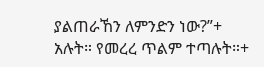ያልጠራኸን ለምንድን ነው?”+ አሉት። የመረረ ጥልም ተጣሉት።+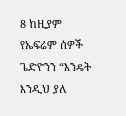8 ከዚያም የኤፍሬም ሰዎች ጌድዮንን “እንዴት እንዲህ ያለ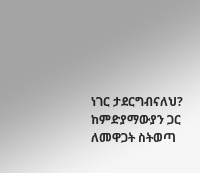ነገር ታደርግብናለህ? ከምድያማውያን ጋር ለመዋጋት ስትወጣ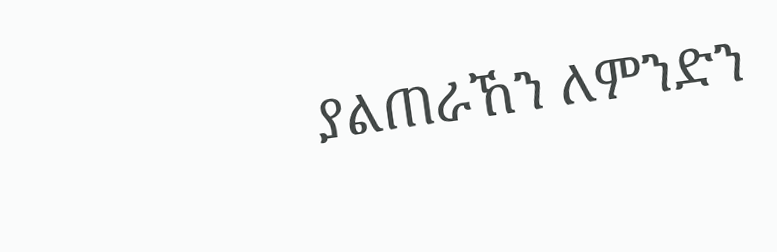ያልጠራኸን ለምንድን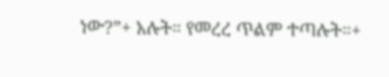ነው?”+ አሉት። የመረረ ጥልም ተጣሉት።+